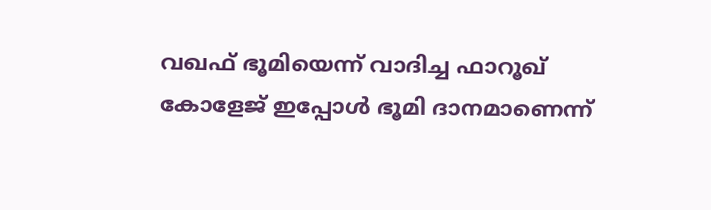വഖഫ് ഭൂമിയെന്ന് വാദിച്ച ഫാറൂഖ്‌ കോളേജ് ഇപ്പോൾ ഭൂമി ദാനമാണെന്ന്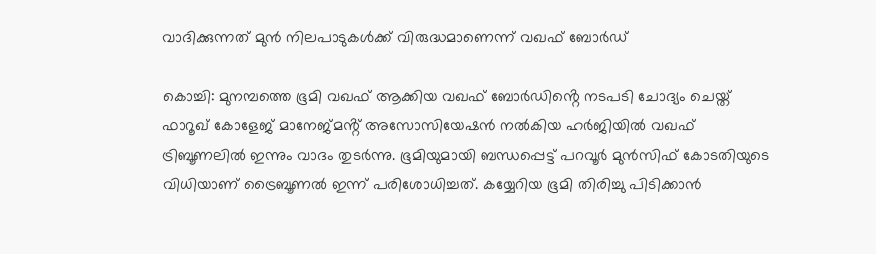വാദിക്കുന്നത് മുൻ നിലപാടുകൾക്ക് വിരുദ്ധമാണെന്ന് വഖഫ് ബോർഡ്

കൊച്ചി: മുനമ്പത്തെ ഭൂമി വഖഫ് ആക്കിയ വഖഫ് ബോർഡിൻ്റെ നടപടി ചോദ്യം ചെയ്ത് ഫാറൂഖ് കോളേജ് മാനേജ്മൻ്റ് അസോസിയേഷൻ നൽകിയ ഹർജിയിൽ വഖഫ് ട്രിബൂണലിൽ ഇന്നും വാദം തുടർന്നു. ഭൂമിയുമായി ബന്ധപ്പെട്ട് പറവൂർ മുൻസിഫ് കോടതിയുടെ വിധിയാണ് ട്രൈബൂണൽ ഇന്ന് പരിശോധിച്ചത്. കയ്യേറിയ ഭൂമി തിരിച്ചു പിടിക്കാൻ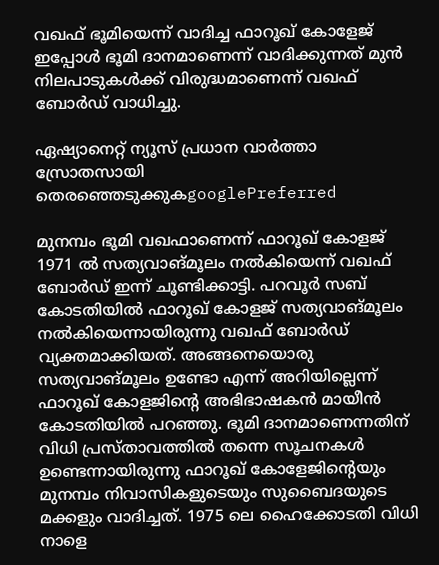വഖഫ് ഭൂമിയെന്ന് വാദിച്ച ഫാറൂഖ്‌ കോളേജ് ഇപ്പോൾ ഭൂമി ദാനമാണെന്ന് വാദിക്കുന്നത് മുൻ നിലപാടുകൾക്ക് വിരുദ്ധമാണെന്ന് വഖഫ് ബോർഡ് വാധിച്ചു.

ഏഷ്യാനെറ്റ് ന്യൂസ് പ്രധാന വാർത്താ സ്രോതസായി തെരഞ്ഞെടുക്കുകgooglePreferred

മുനമ്പം ഭൂമി വഖഫാണെന്ന് ഫാറൂഖ് കോളജ് 1971 ൽ സത്യവാങ്മൂലം നൽകിയെന്ന് വഖഫ് ബോർഡ് ഇന്ന് ചൂണ്ടിക്കാട്ടി. പറവൂർ സബ് കോടതിയിൽ ഫാറൂഖ് കോളജ് സത്യവാങ്മൂലം നൽകിയെന്നായിരുന്നു വഖഫ് ബോർഡ് വ്യക്തമാക്കിയത്. അങ്ങനെയൊരു സത്യവാങ്മൂലം ഉണ്ടോ എന്ന് അറിയില്ലെന്ന് ഫാറൂഖ് കോളജിൻ്റെ അഭിഭാഷകൻ മായീൻ കോടതിയിൽ പറഞ്ഞു. ഭൂമി ദാനമാണെന്നതിന് വിധി പ്രസ്‌താവത്തിൽ തന്നെ സൂചനകൾ ഉണ്ടെന്നായിരുന്നു ഫാറൂഖ് കോളേജിന്റെയും മുനമ്പം നിവാസികളുടെയും സുബൈദയുടെ മക്കളും വാദിച്ചത്. 1975 ലെ ഹൈക്കോടതി വിധി നാളെ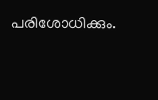പരിശോധിക്കും.